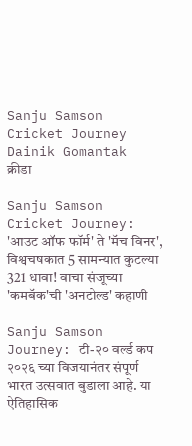Sanju Samson Cricket Journey Dainik Gomantak
क्रीडा

Sanju Samson Cricket Journey: 'आउट ऑफ फॉर्म' ते 'मॅच विनर', विश्वचषकात 5 सामन्यात कुटल्या 321 धावा! वाचा संजूच्या 'कमबॅक'ची 'अनटोल्ड' कहाणी

Sanju Samson Journey: टी-२० वर्ल्ड कप २०२६ च्या विजयानंतर संपूर्ण भारत उत्सवात बुडाला आहे. या ऐतिहासिक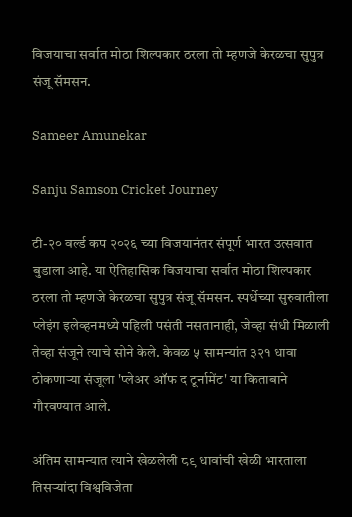विजयाचा सर्वात मोठा शिल्पकार ठरला तो म्हणजे केरळचा सुपुत्र संजू सॅमसन.

Sameer Amunekar

Sanju Samson Cricket Journey

टी-२० वर्ल्ड कप २०२६ च्या विजयानंतर संपूर्ण भारत उत्सवात बुडाला आहे. या ऐतिहासिक विजयाचा सर्वात मोठा शिल्पकार ठरला तो म्हणजे केरळचा सुपुत्र संजू सॅमसन. स्पर्धेच्या सुरुवातीला प्लेइंग इलेव्हनमध्ये पहिली पसंती नसतानाही, जेव्हा संधी मिळाली तेव्हा संजूने त्याचे सोने केले. केवळ ५ सामन्यांत ३२१ धावा ठोकणाऱ्या संजूला 'प्लेअर ऑफ द टूर्नामेंट' या किताबाने गौरवण्यात आले.

अंतिम सामन्यात त्याने खेळलेली ८९ धावांची खेळी भारताला तिसऱ्यांदा विश्वविजेता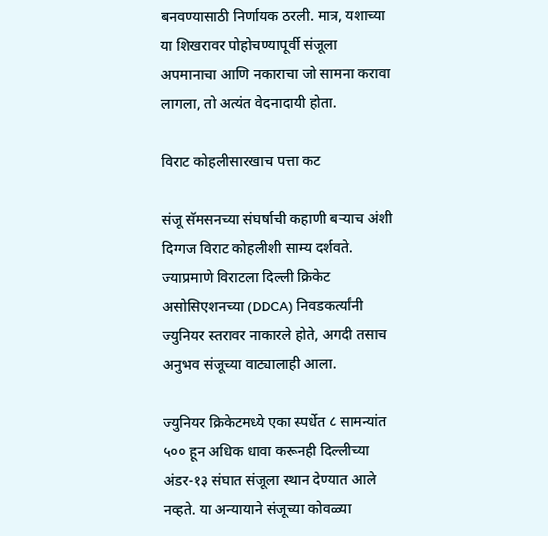बनवण्यासाठी निर्णायक ठरली. मात्र, यशाच्या या शिखरावर पोहोचण्यापूर्वी संजूला अपमानाचा आणि नकाराचा जो सामना करावा लागला, तो अत्यंत वेदनादायी होता.

विराट कोहलीसारखाच पत्ता कट

संजू सॅमसनच्या संघर्षाची कहाणी बऱ्याच अंशी दिग्गज विराट कोहलीशी साम्य दर्शवते. ज्याप्रमाणे विराटला दिल्ली क्रिकेट असोसिएशनच्या (DDCA) निवडकर्त्यांनी ज्युनियर स्तरावर नाकारले होते, अगदी तसाच अनुभव संजूच्या वाट्यालाही आला.

ज्युनियर क्रिकेटमध्ये एका स्पर्धेत ८ सामन्यांत ५०० हून अधिक धावा करूनही दिल्लीच्या अंडर-१३ संघात संजूला स्थान देण्यात आले नव्हते. या अन्यायाने संजूच्या कोवळ्या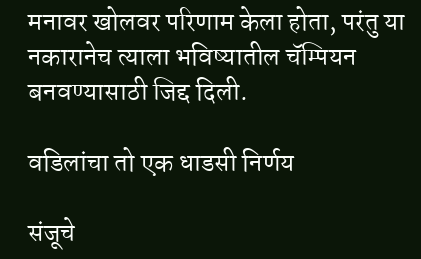मनावर खोलवर परिणाम केला होता, परंतु या नकारानेच त्याला भविष्यातील चॅम्पियन बनवण्यासाठी जिद्द दिली.

वडिलांचा तो एक धाडसी निर्णय

संजूचे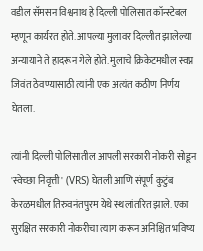वडील सॅमसन विश्वनाथ हे दिल्ली पोलिसात कॉन्स्टेबल म्हणून कार्यरत होते. आपल्या मुलावर दिल्लीत झालेल्या अन्यायाने ते हादरून गेले होते. मुलाचे क्रिकेटमधील स्वप्न जिवंत ठेवण्यासाठी त्यांनी एक अत्यंत कठीण निर्णय घेतला.

त्यांनी दिल्ली पोलिसातील आपली सरकारी नोकरी सोडून 'स्वेच्छा निवृत्ती' (VRS) घेतली आणि संपूर्ण कुटुंब केरळमधील तिरुवनंतपुरम येथे स्थलांतरित झाले. एका सुरक्षित सरकारी नोकरीचा त्याग करून अनिश्चित भविष्य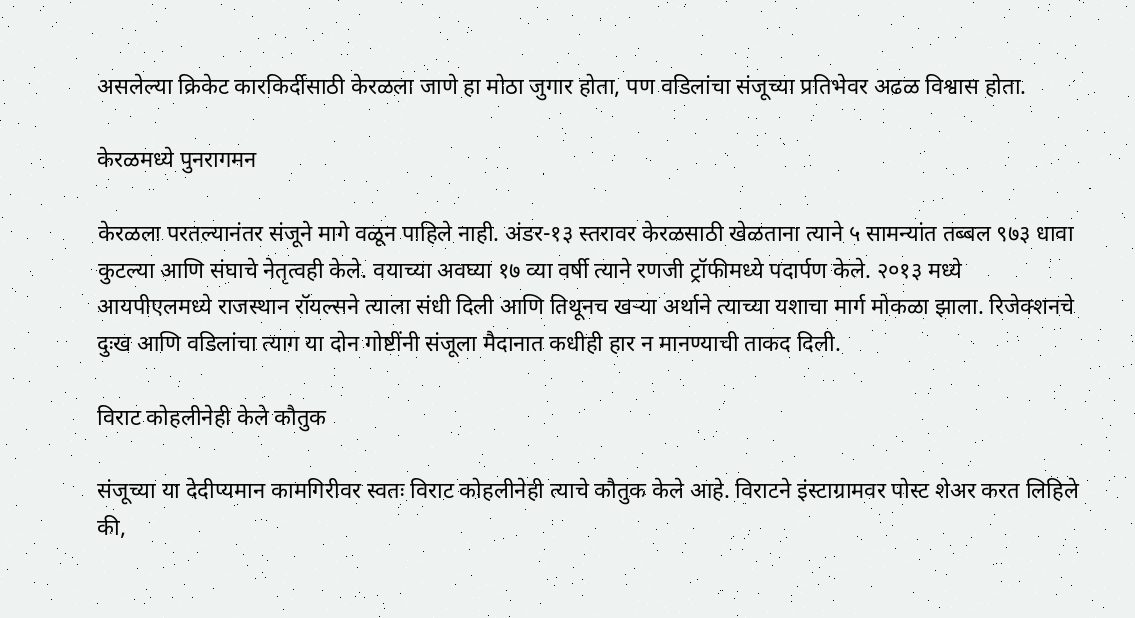असलेल्या क्रिकेट कारकिर्दीसाठी केरळला जाणे हा मोठा जुगार होता, पण वडिलांचा संजूच्या प्रतिभेवर अढळ विश्वास होता.

केरळमध्ये पुनरागमन

केरळला परतल्यानंतर संजूने मागे वळून पाहिले नाही. अंडर-१३ स्तरावर केरळसाठी खेळताना त्याने ५ सामन्यांत तब्बल ९७३ धावा कुटल्या आणि संघाचे नेतृत्वही केले. वयाच्या अवघ्या १७ व्या वर्षी त्याने रणजी ट्रॉफीमध्ये पदार्पण केले. २०१३ मध्ये आयपीएलमध्ये राजस्थान रॉयल्सने त्याला संधी दिली आणि तिथूनच खऱ्या अर्थाने त्याच्या यशाचा मार्ग मोकळा झाला. रिजेक्शनचे दुःख आणि वडिलांचा त्याग या दोन गोष्टींनी संजूला मैदानात कधीही हार न मानण्याची ताकद दिली.

विराट कोहलीनेही केले कौतुक

संजूच्या या देदीप्यमान कामगिरीवर स्वतः विराट कोहलीनेही त्याचे कौतुक केले आहे. विराटने इंस्टाग्रामवर पोस्ट शेअर करत लिहिले की,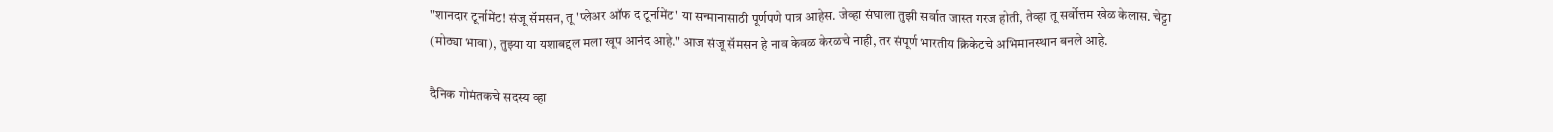"शानदार टूर्नामेंट! संजू सॅमसन, तू 'प्लेअर ऑफ द टूर्नामेंट' या सन्मानासाठी पूर्णपणे पात्र आहेस. जेव्हा संघाला तुझी सर्वात जास्त गरज होती, तेव्हा तू सर्वोत्तम खेळ केलास. चेट्टा (मोठ्या भावा), तुझ्या या यशाबद्दल मला खूप आनंद आहे." आज संजू सॅमसन हे नाव केवळ केरळचे नाही, तर संपूर्ण भारतीय क्रिकेटचे अभिमानस्थान बनले आहे.

दैनिक गोमंतकचे सदस्य व्हा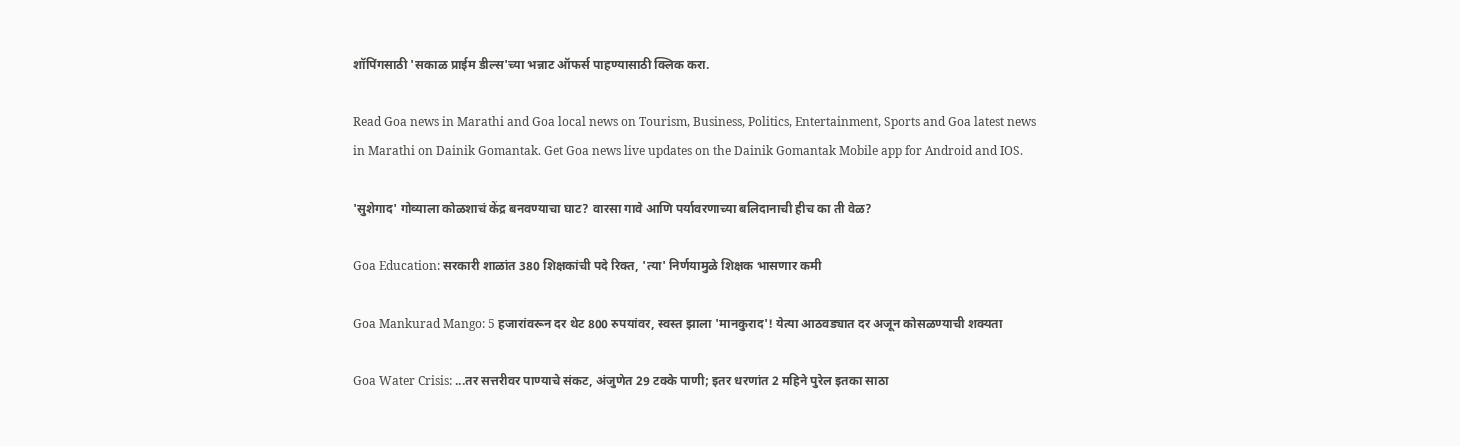शॉपिंगसाठी 'सकाळ प्राईम डील्स'च्या भन्नाट ऑफर्स पाहण्यासाठी क्लिक करा.

Read Goa news in Marathi and Goa local news on Tourism, Business, Politics, Entertainment, Sports and Goa latest news in Marathi on Dainik Gomantak. Get Goa news live updates on the Dainik Gomantak Mobile app for Android and IOS.

'सुशेगाद' गोव्याला कोळशाचं केंद्र बनवण्याचा घाट? वारसा गावे आणि पर्यावरणाच्या बलिदानाची हीच का ती वेळ?

Goa Education: सरकारी शाळांत 380 शिक्षकांची पदे रिक्त, 'त्‍या' निर्णयामुळे शिक्षक भासणार कमी

Goa Mankurad Mango: 5 हजारांवरून दर थेट 800 रुपयांवर, स्वस्त झाला 'मानकुराद'! येत्या आठवड्यात दर अजून कोसळण्याची शक्यता

Goa Water Crisis: ...तर सत्तरीवर पाण्याचे संकट, अंजुणेत 29 टक्‍के पाणी; इतर धरणांत 2 महिने पुरेल इतका साठा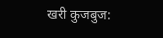खरी कुजबुज: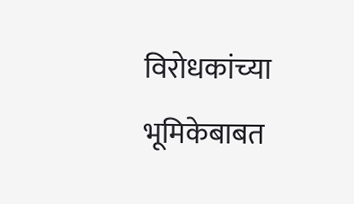विरोधकांच्‍या भूमिकेबाबत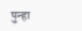पुन्‍हा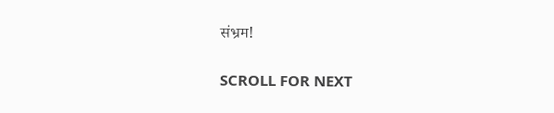संभ्रम!

SCROLL FOR NEXT